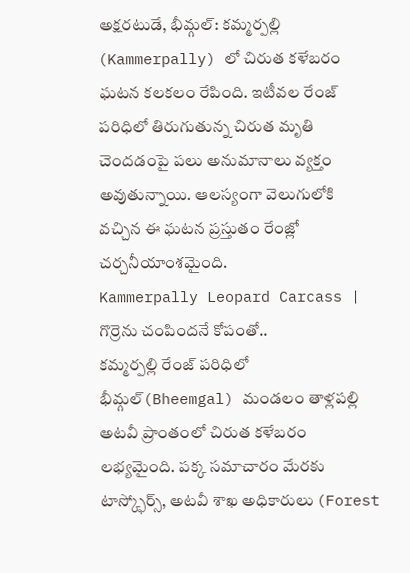అక్షరటుడే, భీమ్గల్: కమ్మర్పల్లి (Kammerpally) లో చిరుత కళేబరం ఘటన కలకలం రేపింది. ఇటీవల రేంజ్ పరిధిలో తిరుగుతున్న చిరుత మృతి చెందడంపై పలు అనుమానాలు వ్యక్తం అవుతున్నాయి. ఆలస్యంగా వెలుగులోకి వచ్చిన ఈ ఘటన ప్రస్తుతం రేంజ్లో చర్చనీయాంశమైంది.
Kammerpally Leopard Carcass | గొర్రెను చంపిందనే కోపంతో..
కమ్మర్పల్లి రేంజ్ పరిధిలో భీమ్గల్(Bheemgal) మండలం తాళ్లపల్లి అటవీ ప్రాంతంలో చిరుత కళేబరం లభ్యమైంది. పక్క సమాచారం మేరకు టాస్క్ఫోర్స్, అటవీ శాఖ అధికారులు (Forest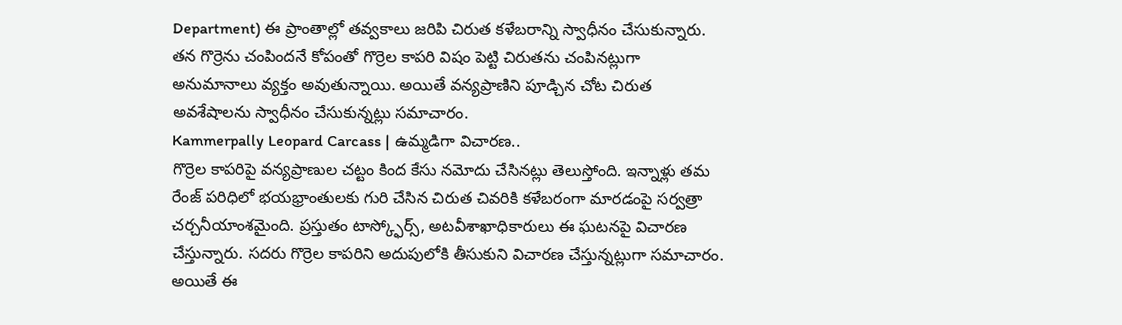Department) ఈ ప్రాంతాల్లో తవ్వకాలు జరిపి చిరుత కళేబరాన్ని స్వాధీనం చేసుకున్నారు. తన గొర్రెను చంపిందనే కోపంతో గొర్రెల కాపరి విషం పెట్టి చిరుతను చంపినట్లుగా అనుమానాలు వ్యక్తం అవుతున్నాయి. అయితే వన్యప్రాణిని పూడ్చిన చోట చిరుత అవశేషాలను స్వాధీనం చేసుకున్నట్లు సమాచారం.
Kammerpally Leopard Carcass | ఉమ్మడిగా విచారణ..
గొర్రెల కాపరిపై వన్యప్రాణుల చట్టం కింద కేసు నమోదు చేసినట్లు తెలుస్తోంది. ఇన్నాళ్లు తమ రేంజ్ పరిధిలో భయభ్రాంతులకు గురి చేసిన చిరుత చివరికి కళేబరంగా మారడంపై సర్వత్రా చర్చనీయాంశమైంది. ప్రస్తుతం టాస్క్ఫోర్స్, అటవీశాఖాధికారులు ఈ ఘటనపై విచారణ చేస్తున్నారు. సదరు గొర్రెల కాపరిని అదుపులోకి తీసుకుని విచారణ చేస్తున్నట్లుగా సమాచారం. అయితే ఈ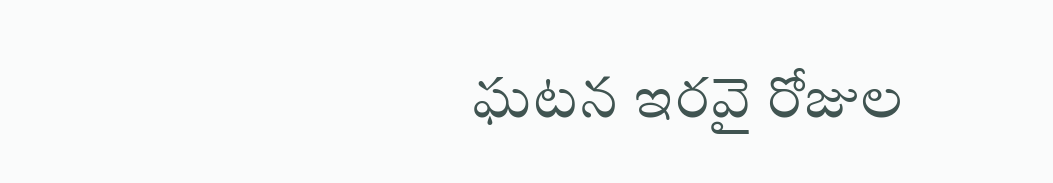ఘటన ఇరవై రోజుల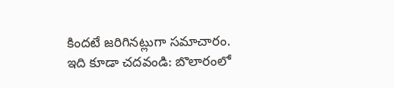కిందటే జరిగినట్లుగా సమాచారం.
ఇది కూడా చదవండి: బొలారంలో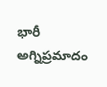భారీ అగ్నిప్రమాదం